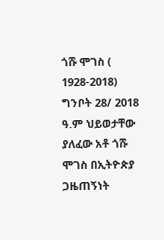ጎሹ ሞገስ ( 1928-2018)
ግንቦት 28/ 2018 ዓ.ም ህይወታቸው ያለፈው አቶ ጎሹ ሞገስ በኢትዮጵያ ጋዜጠኝነት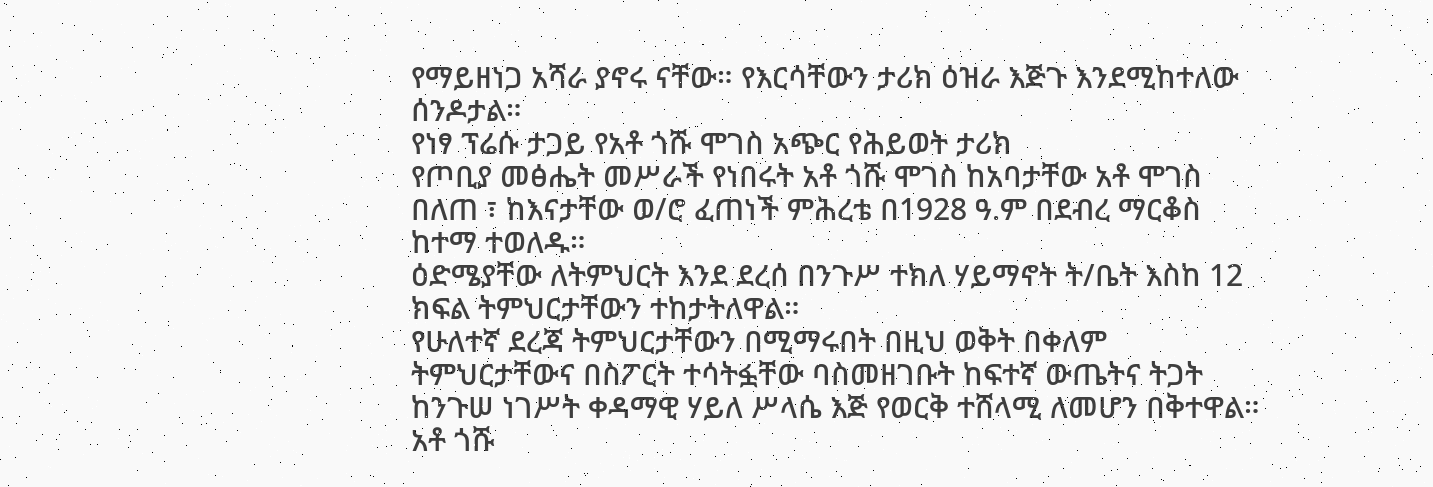የማይዘነጋ አሻራ ያኖሩ ናቸው። የእርሳቸውን ታሪክ ዕዝራ እጅጉ እንደሚከተለው ሰንዶታል።
የነፃ ፕሬሱ ታጋይ የአቶ ጎሹ ሞገስ አጭር የሕይወት ታሪክ
የጦቢያ መፅሔት መሥራች የነበሩት አቶ ጎሹ ሞገስ ከአባታቸው አቶ ሞገስ በለጠ ፣ ከእናታቸው ወ/ሮ ፈጠነች ምሕረቴ በ1928 ዓ.ም በደብረ ማርቆስ ከተማ ተወለዱ።
ዕድሜያቸው ለትምህርት እንደ ደረሰ በንጉሥ ተክለ ሃይማኖት ት/ቤት እስከ 12 ክፍል ትምህርታቸውን ተከታትለዋል።
የሁለተኛ ደረጃ ትምህርታቸውን በሚማሩበት በዚህ ወቅት በቀለም ትምህርታቸውና በስፖርት ተሳትፏቸው ባስመዘገቡት ከፍተኛ ውጤትና ትጋት ከንጉሠ ነገሥት ቀዳማዊ ሃይለ ሥላሴ እጅ የወርቅ ተሸላሚ ለመሆን በቅተዋል።
አቶ ጎሹ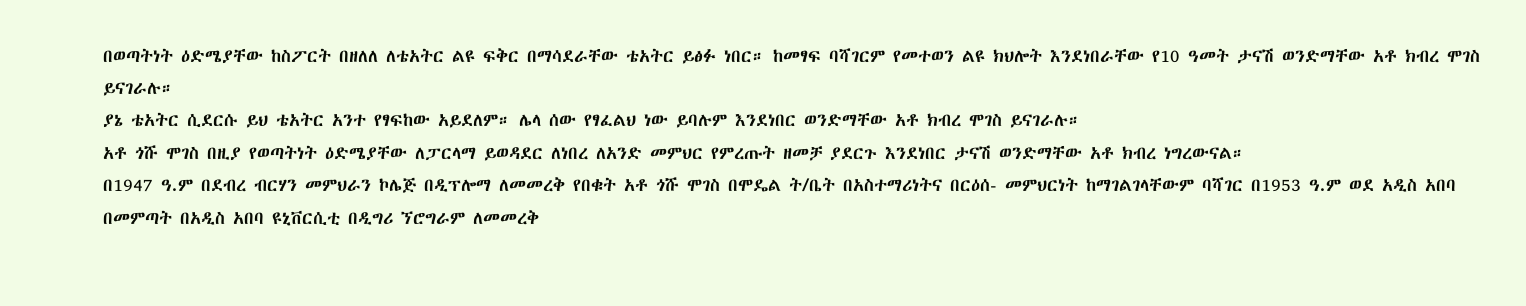በወጣትነት ዕድሜያቸው ከስፖርት በዘለለ ለቴአትር ልዩ ፍቅር በማሳደራቸው ቴአትር ይፅፉ ነበር። ከመፃፍ ባሻገርም የመተወን ልዩ ክህሎት እንደነበራቸው የ10 ዓመት ታናሽ ወንድማቸው አቶ ክብረ ሞገስ ይናገራሉ።
ያኔ ቴአትር ሲደርሱ ይህ ቴአትር አንተ የፃፍከው አይደለም። ሌላ ሰው የፃፈልህ ነው ይባሉም እንደነበር ወንድማቸው አቶ ክብረ ሞገስ ይናገራሉ።
አቶ ጎሹ ሞገስ በዚያ የወጣትነት ዕድሜያቸው ለፓርላማ ይወዳደር ለነበረ ለአንድ መምህር የምረጡት ዘመቻ ያደርጉ እንደነበር ታናሽ ወንድማቸው አቶ ክብረ ነግረውናል።
በ1947 ዓ.ም በደብረ ብርሃን መምህራን ኮሌጅ በዲፕሎማ ለመመረቅ የበቁት አቶ ጎሹ ሞገስ በሞዴል ት/ቤት በአስተማሪነትና በርዕሰ- መምህርነት ከማገልገላቸውም ባሻገር በ1953 ዓ.ም ወደ አዲስ አበባ በመምጣት በአዲስ አበባ ዩኒቨርሲቲ በዲግሪ ኘሮግራም ለመመረቅ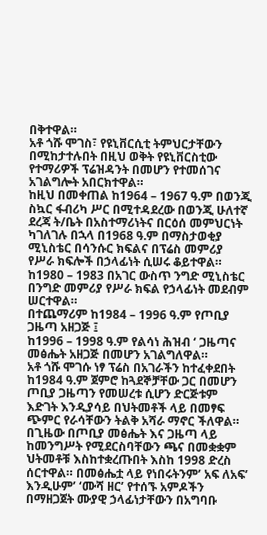በቅተዋል።
አቶ ጎሹ ሞገስ፣ የዩኒቨርሲቲ ትምህርታቸውን በሚከታተሉበት በዚህ ወቅት የዩኒቨርስቲው የተማሪዎች ፕሬዝዳንት በመሆን የተመሰገና አገልግሎት አበርክተዋል።
ከዚህ በመቀጠል ከ1964 – 1967 ዓ.ም በወንጂ ስኳር ፋብሪካ ሥር በሚተዳደረው በወንጂ ሁለተኛ ደረጃ ት/ቤት በአስተማሪነትና በርዕሰ መምህርነት ካገለገሉ በኋላ በ1968 ዓ.ም በማስታወቂያ ሚኒስቴር በሳንሱር ክፍልና በፕሬስ መምሪያ የሥራ ክፍሎች በኃላፊነት ሲሠሩ ቆይተዋል።
ከ1980 – 1983 በአገር ውስጥ ንግድ ሚኒስቴር በንግድ መምሪያ የሥራ ክፍል የኃላፊነት መደብም ሠርተዋል።
በተጨማሪም ከ1984 – 1996 ዓ.ም የጦቢያ ጋዜጣ አዘጋጅ ፤
ከ1996 – 1998 ዓ.ም የልሳነ ሕዝብ ‘ ጋዜጣና መፅሔት አዘጋጅ በመሆን አገልግለዋል።
አቶ ጎሹ ሞገሱ ነፃ ፕሬስ በአገራችን ከተፈቀደበት ከ1984 ዓ.ም ጀምሮ ከጓደኞቻቸው ጋር በመሆን ጦቢያ ጋዜጣን የመሠረቱ ሲሆን ድርጅቱም እድገት እንዲያሳይ በህትመቶች ላይ በመፃፍ ጭምር የራሳቸውን ትልቅ አሻራ ማኖር ችለዋል።
በጊዜው በጦቢያ መፅሔት እና ጋዜጣ ላይ ከመንግሥት የሚደርስባቸውን ጫና በመቋቋም ህትመቶቹ እስከተቋረጡበት እስከ 1998 ድረስ ሰርተዋል። በመፅሔቷ ላይ የነበሩትንም’ አፍ ለአፍ’ እንዲሁም’ ‘ሙሻ ዘር’ የተሰኙ አምዶችን በማዘጋጀት ሙያዊ ኃላፊነታቸውን በአግባቡ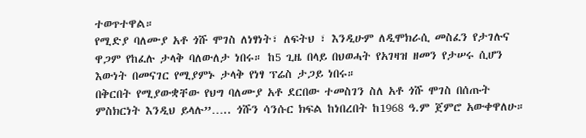ተወጥተዋል።
የሚድያ ባለሙያ አቶ ጎሹ ሞገስ ለነፃነት፣ ለፍትህ ፣ እንዲሁም ለዲሞክራሲ መስፈን የታገሉና ዋጋም የከፈሉ ታላቅ ባለውለታ ነበሩ። ከ5 ጊዜ በላይ በህወሓት የአገዛዝ ዘመን የታሠሩ ሲሆን እውነት በመናገር የሚያምኑ ታላቅ የነፃ ፕሬስ ታጋይ ነበሩ።
በቅርበት የሚያውቋቸው የህግ ባለሙያ አቶ ደርበው ተመስገን ስለ አቶ ጎሹ ሞገስ በሰጡት ምስክርነት እንዲህ ይላሉ”….. ጎሹን ሳንሱር ክፍል ከነበረበት ከ1968 ዓ.ም ጀምሮ አውቀዋለሁ።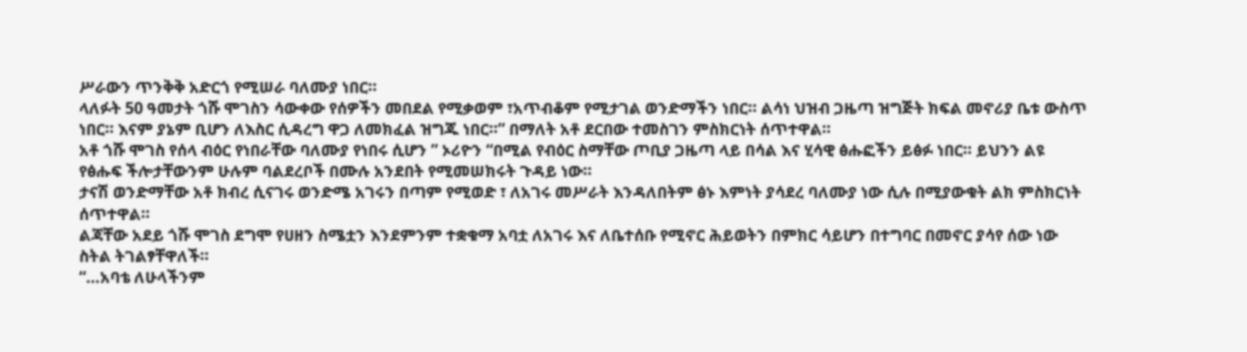ሥራውን ጥንቅቅ አድርጎ የሚሠራ ባለሙያ ነበር።
ላለፉት 50 ዓመታት ጎሹ ሞገስን ሳውቀው የሰዎችን መበደል የሚቃወም ፣አጥብቆም የሚታገል ወንድማችን ነበር። ልሳነ ህዝብ ጋዜጣ ዝግጅት ክፍል መኖሪያ ቤቱ ውስጥ ነበር። እናም ያኔም ቢሆን ለእስር ሲዳረግ ዋጋ ለመክፈል ዝግጁ ነበር።” በማለት አቶ ደርበው ተመስገን ምስክርነት ሰጥተዋል።
አቶ ጎሹ ሞገስ የሰላ ብዕር የነበራቸው ባለሙያ የነበሩ ሲሆን ” ኦሪዮን “በሚል የብዕር ስማቸው ጦቢያ ጋዜጣ ላይ በሳል እና ሂሳዊ ፅሑፎችን ይፅፉ ነበር። ይህንን ልዩ የፅሑፍ ችሎታቸውንም ሁሉም ባልደረቦች በሙሉ አንደበት የሚመሠክሩት ጉዳይ ነው።
ታናሽ ወንድማቸው አቶ ክብረ ሲናገሩ ወንድሜ አገሩን በጣም የሚወድ ፣ ለአገሩ መሥራት እንዳለበትም ፅኑ እምነት ያሳደረ ባለሙያ ነው ሲሉ በሚያውቁት ልክ ምስክርነት ሰጥተዋል።
ልጃቸው አደይ ጎሹ ሞገስ ደግሞ የሀዘን ስሜቷን እንደምንም ተቋቁማ አባቷ ለአገሩ እና ለቤተሰቡ የሚኖር ሕይወትን በምክር ሳይሆን በተግባር በመኖር ያሳየ ሰው ነው ስትል ትገልፃቸዋለች።
“…አባቴ ለሁላችንም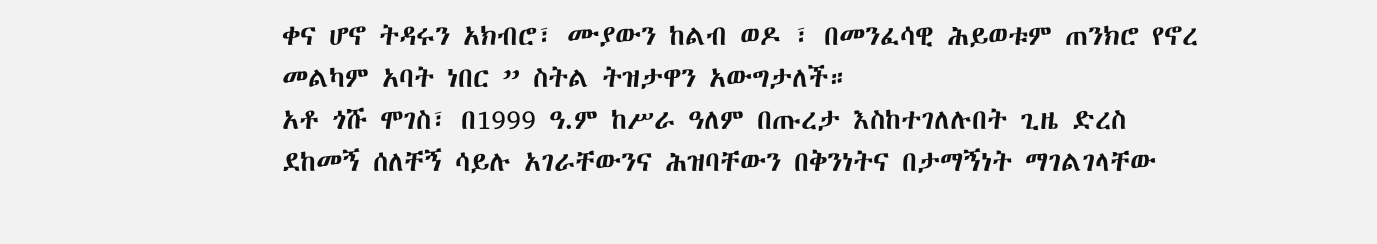ቀና ሆኖ ትዳሩን አክብሮ፣ ሙያውን ከልብ ወዶ ፣ በመንፈሳዊ ሕይወቱም ጠንክሮ የኖረ መልካም አባት ነበር ” ስትል ትዝታዋን አውግታለች።
አቶ ጎሹ ሞገስ፣ በ1999 ዓ.ም ከሥራ ዓለም በጡረታ እስከተገለሉበት ጊዜ ድረስ ደከመኝ ሰለቸኝ ሳይሉ አገራቸውንና ሕዝባቸውን በቅንነትና በታማኝነት ማገልገላቸው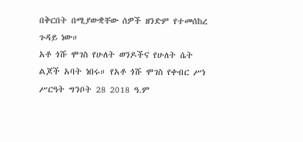በቅርበት በሚያውቋቸው ሰዎች ዘንድም የተመሰከረ ጉዳይ ነው።
አቶ ጎሹ ሞገስ የሁለት ወንዶችና የሁለት ሴት ልጆች አባት ነበሩ። የአቶ ጎሹ ሞገስ የቀብር ሥነ ሥርዓት ግንቦት 28 2018 ዓ.ም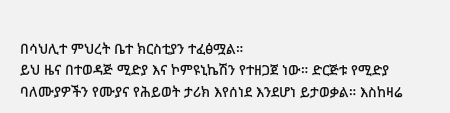በሳህሊተ ምህረት ቤተ ክርስቲያን ተፈፅሟል።
ይህ ዜና በተወዳጅ ሚድያ እና ኮምዩኒኬሽን የተዘጋጀ ነው። ድርጅቱ የሚድያ ባለሙያዎችን የሙያና የሕይወት ታሪክ እየሰነደ እንደሆነ ይታወቃል። እስከዛሬ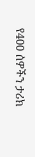የ400 ሰዎችን ታሪክ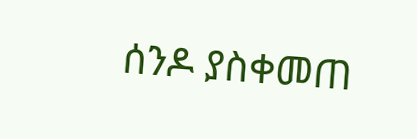ሰንዶ ያስቀመጠ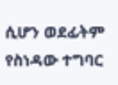ሲሆን ወደፊትም የስነዳው ተግባር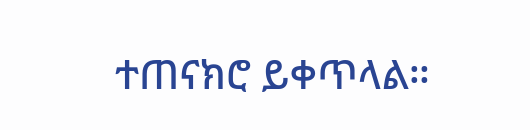ተጠናክሮ ይቀጥላል።